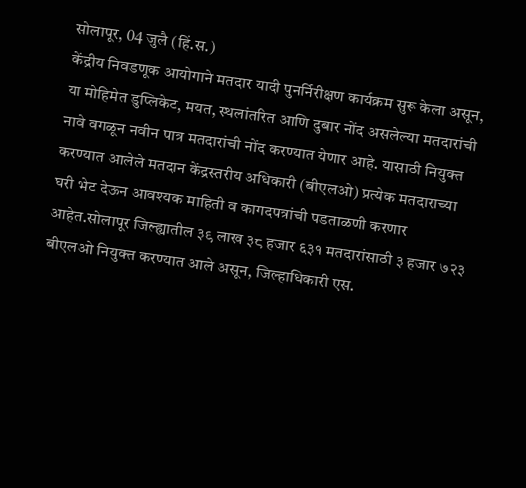सोलापूर, 04 जुलै (हिं.स.)
केंद्रीय निवडणूक आयोगाने मतदार यादी पुनर्निरीक्षण कार्यक्रम सुरू केला असून, या मोहिमेत डुप्लिकेट, मयत, स्थलांतरित आणि दुबार नोंद असलेल्या मतदारांची नावे वगळून नवीन पात्र मतदारांची नोंद करण्यात येणार आहे. यासाठी नियुक्त करण्यात आलेले मतदान केंद्रस्तरीय अधिकारी (बीएलओ) प्रत्येक मतदाराच्या घरी भेट देऊन आवश्यक माहिती व कागदपत्रांची पडताळणी करणार आहेत.सोलापूर जिल्ह्यातील ३९ लाख ३८ हजार ६३१ मतदारांसाठी ३ हजार ७२३ बीएलओ नियुक्त करण्यात आले असून, जिल्हाधिकारी एस.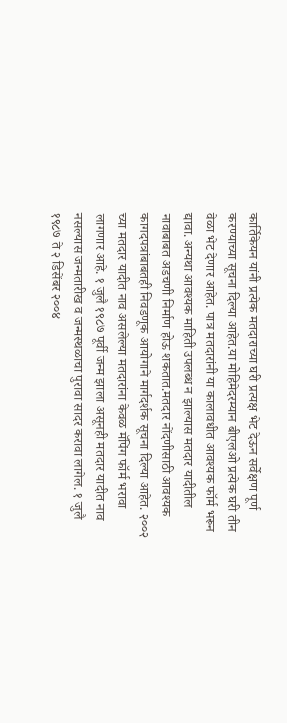कार्तिकेयन यांनी प्रत्येक मतदाराच्या घरी प्रत्यक्ष भेट देऊन सर्वेक्षण पूर्ण करण्याच्या सूचना दिल्या आहेत.या मोहिमेदरम्यान बीएलओ प्रत्येक घरी तीन वेळा भेट देणार आहेत. पात्र मतदारांनी या कालावधीत आवश्यक फॉर्म भरून द्यावा. अन्यथा आवश्यक माहिती उपलब्ध न झाल्यास मतदार यादीतील नावाबाबत अडचणी निर्माण होऊ शकतात.मतदार नोंदणीसाठी आवश्यक कागदपत्रांबाबतही निवडणूक आयोगाने मार्गदर्शक सूचना दिल्या आहेत. २००२ च्या मतदार यादीत नाव असलेल्या मतदारांना केवळ मॅपिंग फॉर्म भरावा लागणार आहे. १ जुलै १९८७ पूर्वी जन्म झाला असूनही मतदार यादीत नाव नसल्यास जन्मतारीख व जन्मस्थळाचा पुरावा सादर करावा लागेल. १ जुलै १९८७ ते २ डिसेंबर २००४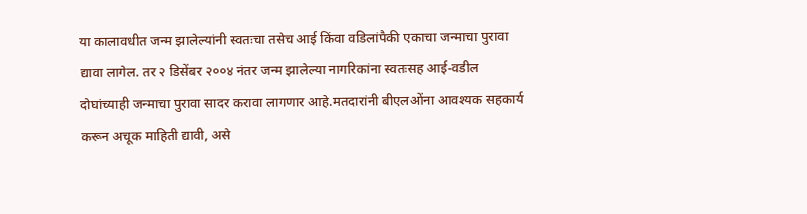या कालावधीत जन्म झालेल्यांनी स्वतःचा तसेच आई किंवा वडिलांपैकी एकाचा जन्माचा पुरावा द्यावा लागेल. तर २ डिसेंबर २००४ नंतर जन्म झालेल्या नागरिकांना स्वतःसह आई-वडील दोघांच्याही जन्माचा पुरावा सादर करावा लागणार आहे.मतदारांनी बीएलओंना आवश्यक सहकार्य करून अचूक माहिती द्यावी, असे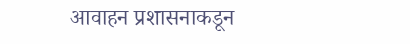आवाहन प्रशासनाकडून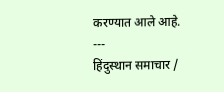करण्यात आले आहे.
---
हिंदुस्थान समाचार /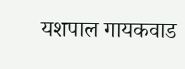यशपाल गायकवाड